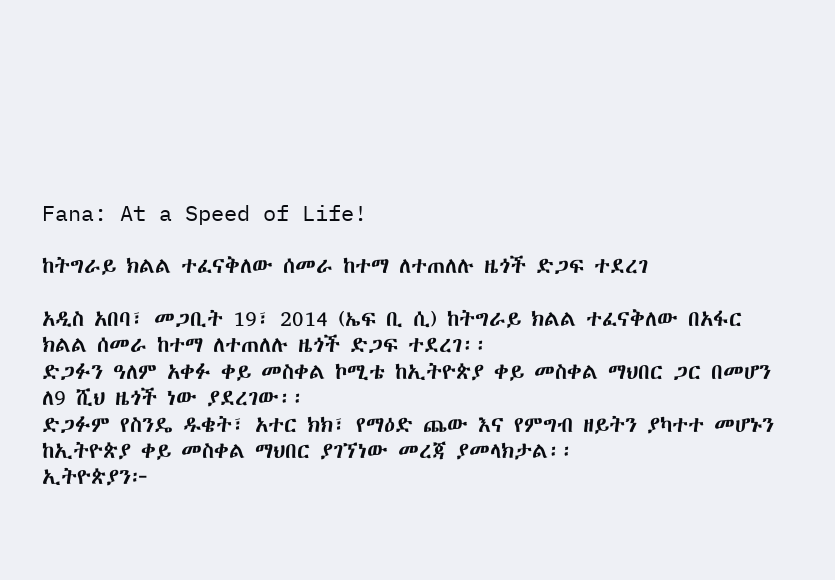Fana: At a Speed of Life!

ከትግራይ ክልል ተፈናቅለው ሰመራ ከተማ ለተጠለሉ ዜጎች ድጋፍ ተደረገ

አዲስ አበባ፣ መጋቢት 19፣ 2014 (ኤፍ ቢ ሲ) ከትግራይ ክልል ተፈናቅለው በአፋር ክልል ሰመራ ከተማ ለተጠለሉ ዜጎች ድጋፍ ተደረገ፡፡
ድጋፉን ዓለም አቀፉ ቀይ መስቀል ኮሚቴ ከኢትዮጵያ ቀይ መስቀል ማህበር ጋር በመሆን ለ9 ሺህ ዜጎች ነው ያደረገው፡፡
ድጋፉም የስንዴ ዱቄት፣ አተር ክክ፣ የማዕድ ጨው እና የምግብ ዘይትን ያካተተ መሆኑን ከኢትዮጵያ ቀይ መስቀል ማህበር ያገኘነው መረጃ ያመላክታል፡፡
ኢትዮጵያን፦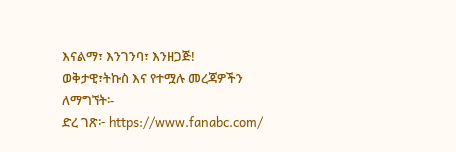እናልማ፣ እንገንባ፣ እንዘጋጅ!
ወቅታዊ፣ትኩስ እና የተሟሉ መረጃዎችን ለማግኘት፡-
ድረ ገጽ፦ https://www.fanabc.com/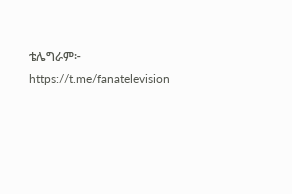ቴሌግራም፦ https://t.me/fanatelevision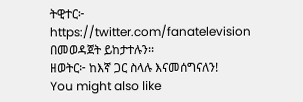ትዊተር፦ https://twitter.com/fanatelevision በመወዳጀት ይከታተሉን፡፡
ዘወትር፦ ከእኛ ጋር ስላሉ እናመሰግናለን!
You might also like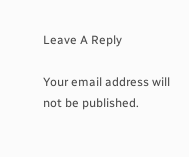Leave A Reply

Your email address will not be published.